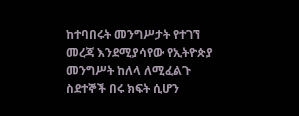ከተባበሩት መንግሥታት የተገኘ መረጃ እንደሚያሳየው የኢትዮጵያ መንግሥት ከለላ ለሚፈልጉ ስደተኞች በሩ ክፍት ሲሆን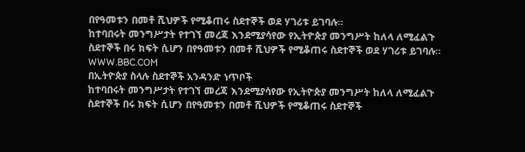በየዓመቱን በመቶ ሺህዎች የሚቆጠሩ ስደተኞች ወደ ሃገሪቱ ይገባሉ።
ከተባበሩት መንግሥታት የተገኘ መረጃ እንደሚያሳየው የኢትዮጵያ መንግሥት ከለላ ለሚፈልጉ ስደተኞች በሩ ክፍት ሲሆን በየዓመቱን በመቶ ሺህዎች የሚቆጠሩ ስደተኞች ወደ ሃገሪቱ ይገባሉ።
WWW.BBC.COM
በኢትዮጵያ ስላሉ ስደተኞች አንዳንድ ነጥቦች
ከተባበሩት መንግሥታት የተገኘ መረጃ እንደሚያሳየው የኢትዮጵያ መንግሥት ከለላ ለሚፈልጉ ስደተኞች በሩ ክፍት ሲሆን በየዓመቱን በመቶ ሺህዎች የሚቆጠሩ ስደተኞች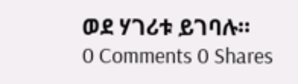ወደ ሃገሪቱ ይገባሉ።
0 Comments 0 Shares